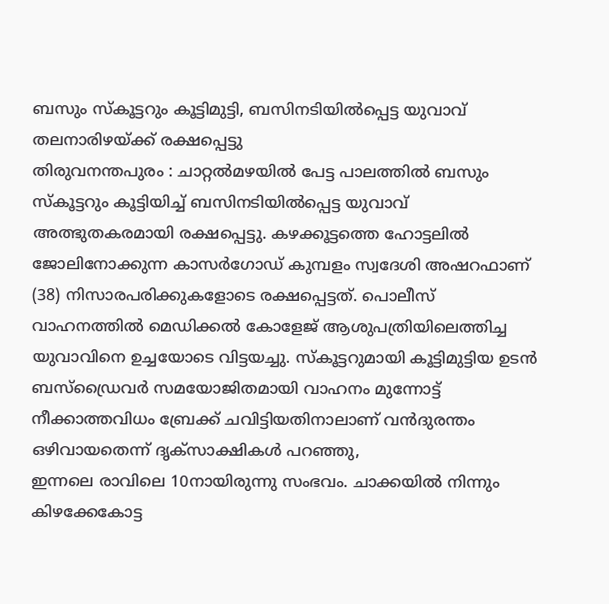ബസും സ്കൂട്ടറും കൂട്ടിമുട്ടി, ബസിനടിയിൽപ്പെട്ട യുവാവ് തലനാരിഴയ്ക്ക് രക്ഷപ്പെട്ടു
തിരുവനന്തപുരം : ചാറ്റൽമഴയിൽ പേട്ട പാലത്തിൽ ബസും സ്കൂട്ടറും കൂട്ടിയിച്ച് ബസിനടിയിൽപ്പെട്ട യുവാവ് അത്ഭുതകരമായി രക്ഷപ്പെട്ടു. കഴക്കൂട്ടത്തെ ഹോട്ടലിൽ ജോലിനോക്കുന്ന കാസർഗോഡ് കുമ്പളം സ്വദേശി അഷറഫാണ് (38) നിസാരപരിക്കുകളോടെ രക്ഷപ്പെട്ടത്. പൊലീസ് വാഹനത്തിൽ മെഡിക്കൽ കോളേജ് ആശുപത്രിയിലെത്തിച്ച യുവാവിനെ ഉച്ചയോടെ വിട്ടയച്ചു. സ്കൂട്ടറുമായി കൂട്ടിമുട്ടിയ ഉടൻ ബസ്ഡ്രൈവർ സമയോജിതമായി വാഹനം മുന്നോട്ട് നീക്കാത്തവിധം ബ്രേക്ക് ചവിട്ടിയതിനാലാണ് വൻദുരന്തം ഒഴിവായതെന്ന് ദൃക്സാക്ഷികൾ പറഞ്ഞു,
ഇന്നലെ രാവിലെ 10നായിരുന്നു സംഭവം. ചാക്കയിൽ നിന്നും കിഴക്കേകോട്ട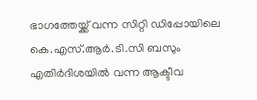ഭാഗത്തേയ്ക്ക് വന്ന സിറ്റി ഡിപ്പോയിലെ കെ.എസ്.ആർ.ടി.സി ബസും എതിർദിശയിൽ വന്ന ആക്ടീവ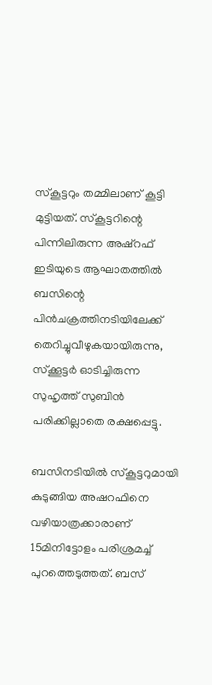സ്കൂട്ടറും തമ്മിലാണ് കൂട്ടി മുട്ടിയത്. സ്കൂട്ടറിന്റെ പിന്നിലിരുന്ന അഷ്റഫ് ഇടിയുടെ ആഘാതത്തിൽ ബസിന്റെ പിൻചക്രത്തിനടിയിലേക്ക് തെറിച്ചുവീഴുകയായിരുന്നു, സ്ക്കൂട്ടർ ഓടിച്ചിരുന്ന സുഹൃത്ത് സുബിൻ പരിക്കില്ലാതെ രക്ഷപ്പെട്ടു.

ബസിനടിയിൽ സ്കൂട്ടറുമായി കുടുങ്ങിയ അഷറഫിനെ വഴിയാത്രക്കാരാണ് 15മിനിട്ടോളം പരിശ്രമച്ച് പുറത്തെടുത്തത്. ബസ്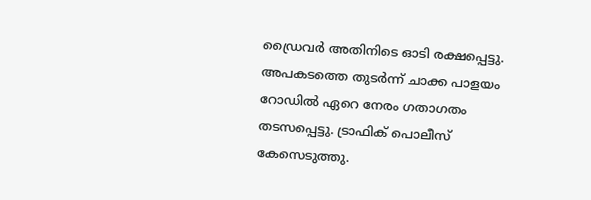ഡ്രൈവർ അതിനിടെ ഓടി രക്ഷപ്പെട്ടു. അപകടത്തെ തുടർന്ന് ചാക്ക പാളയം റോഡിൽ ഏറെ നേരം ഗതാഗതം തടസപ്പെട്ടു. ട്രാഫിക് പൊലീസ് കേസെടുത്തു.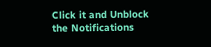Click it and Unblock the Notifications